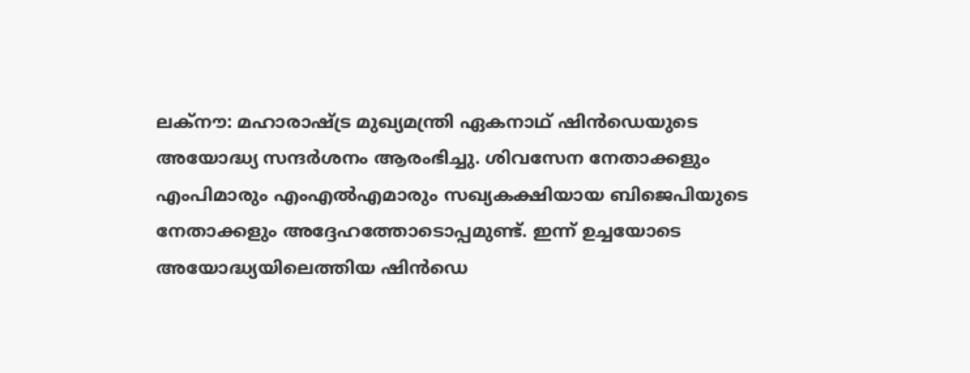ലക്നൗ: മഹാരാഷ്ട്ര മുഖ്യമന്ത്രി ഏകനാഥ് ഷിൻഡെയുടെ അയോദ്ധ്യ സന്ദർശനം ആരംഭിച്ചു. ശിവസേന നേതാക്കളും എംപിമാരും എംഎൽഎമാരും സഖ്യകക്ഷിയായ ബിജെപിയുടെ നേതാക്കളും അദ്ദേഹത്തോടൊപ്പമുണ്ട്. ഇന്ന് ഉച്ചയോടെ അയോദ്ധ്യയിലെത്തിയ ഷിൻഡെ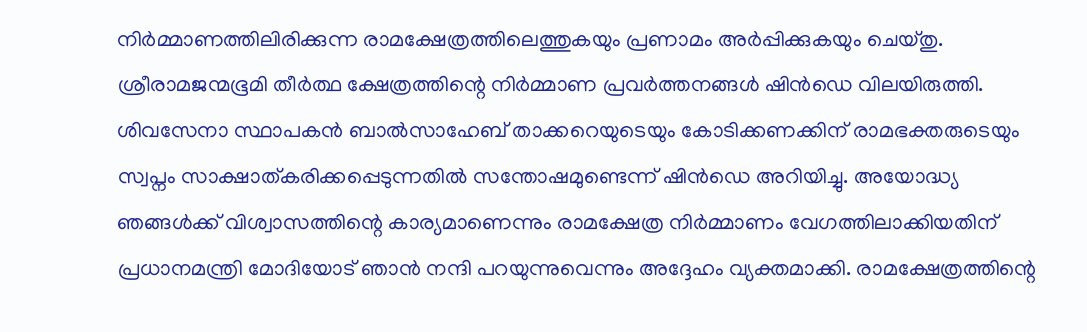നിർമ്മാണത്തിലിരിക്കുന്ന രാമക്ഷേത്രത്തിലെത്തുകയും പ്രണാമം അർപ്പിക്കുകയും ചെയ്തു. ശ്രീരാമജന്മഭൂമി തീർത്ഥ ക്ഷേത്രത്തിന്റെ നിർമ്മാണ പ്രവർത്തനങ്ങൾ ഷിൻഡെ വിലയിരുത്തി.
ശിവസേനാ സ്ഥാപകൻ ബാൽസാഹേബ് താക്കറെയുടെയും കോടിക്കണക്കിന് രാമഭക്തരുടെയും സ്വപ്നം സാക്ഷാത്കരിക്കപ്പെടുന്നതിൽ സന്തോഷമുണ്ടെന്ന് ഷിൻഡെ അറിയിച്ചു. അയോദ്ധ്യ ഞങ്ങൾക്ക് വിശ്വാസത്തിന്റെ കാര്യമാണെന്നും രാമക്ഷേത്ര നിർമ്മാണം വേഗത്തിലാക്കിയതിന് പ്രധാനമന്ത്രി മോദിയോട് ഞാൻ നന്ദി പറയുന്നുവെന്നും അദ്ദേഹം വ്യക്തമാക്കി. രാമക്ഷേത്രത്തിന്റെ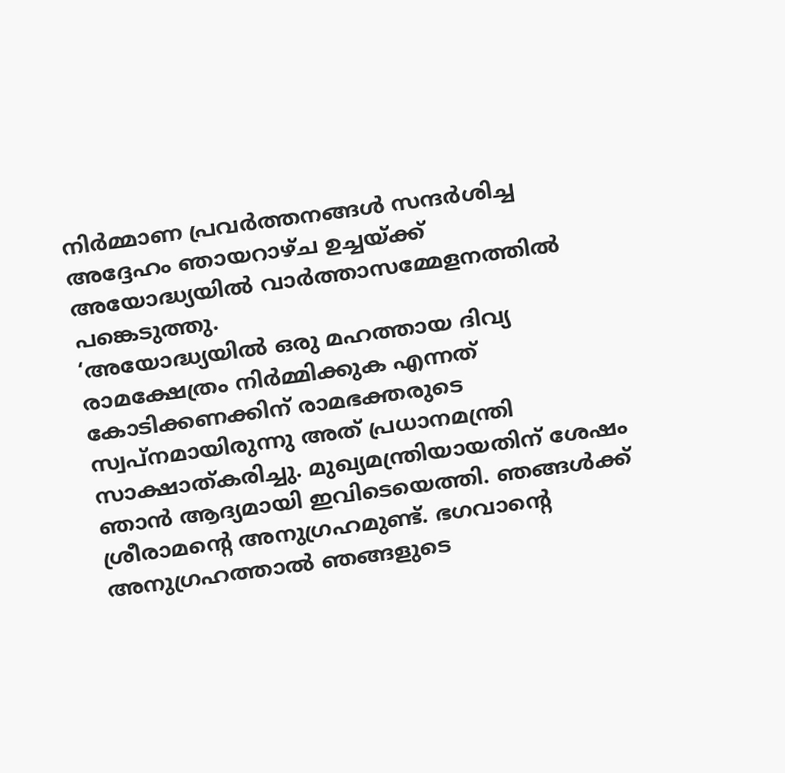നിർമ്മാണ പ്രവർത്തനങ്ങൾ സന്ദർശിച്ച അദ്ദേഹം ഞായറാഴ്ച ഉച്ചയ്ക്ക് അയോദ്ധ്യയിൽ വാർത്താസമ്മേളനത്തിൽ പങ്കെടുത്തു.
‘അയോദ്ധ്യയിൽ ഒരു മഹത്തായ ദിവ്യ രാമക്ഷേത്രം നിർമ്മിക്കുക എന്നത് കോടിക്കണക്കിന് രാമഭക്തരുടെ സ്വപ്നമായിരുന്നു അത് പ്രധാനമന്ത്രി സാക്ഷാത്കരിച്ചു. മുഖ്യമന്ത്രിയായതിന് ശേഷം ഞാൻ ആദ്യമായി ഇവിടെയെത്തി. ഞങ്ങൾക്ക് ശ്രീരാമന്റെ അനുഗ്രഹമുണ്ട്. ഭഗവാന്റെ അനുഗ്രഹത്താൽ ഞങ്ങളുടെ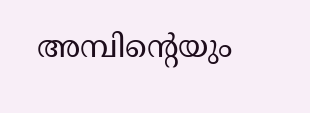അമ്പിന്റെയും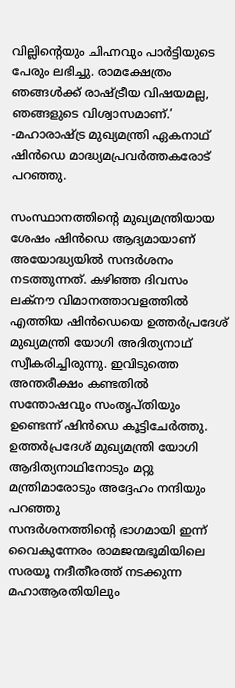വില്ലിന്റെയും ചിഹ്നവും പാർട്ടിയുടെ പേരും ലഭിച്ചു. രാമക്ഷേത്രം ഞങ്ങൾക്ക് രാഷ്ട്രീയ വിഷയമല്ല, ഞങ്ങളുടെ വിശ്വാസമാണ്.’ -മഹാരാഷ്ട്ര മുഖ്യമന്ത്രി ഏകനാഥ് ഷിൻഡെ മാദ്ധ്യമപ്രവർത്തകരോട് പറഞ്ഞു.

സംസ്ഥാനത്തിന്റെ മുഖ്യമന്ത്രിയായ ശേഷം ഷിൻഡെ ആദ്യമായാണ് അയോദ്ധ്യയിൽ സന്ദർശനം നടത്തുന്നത്. കഴിഞ്ഞ ദിവസം ലക്നൗ വിമാനത്താവളത്തിൽ എത്തിയ ഷിൻഡെയെ ഉത്തർപ്രദേശ് മുഖ്യമന്ത്രി യോഗി അദിത്യനാഥ് സ്വീകരിച്ചിരുന്നു. ഇവിടുത്തെ അന്തരീക്ഷം കണ്ടതിൽ സന്തോഷവും സംതൃപ്തിയും ഉണ്ടെന്ന് ഷിൻഡെ കൂട്ടിചേർത്തു. ഉത്തർപ്രദേശ് മുഖ്യമന്ത്രി യോഗി ആദിത്യനാഥിനോടും മറ്റു മന്ത്രിമാരോടും അദ്ദേഹം നന്ദിയും പറഞ്ഞു
സന്ദർശനത്തിന്റെ ഭാഗമായി ഇന്ന് വൈകുന്നേരം രാമജന്മഭൂമിയിലെ സരയൂ നദീതീരത്ത് നടക്കുന്ന മഹാആരതിയിലും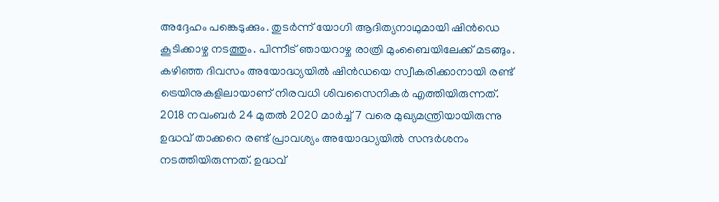അദ്ദേഹം പങ്കെടുക്കും. തുടർന്ന് യോഗി ആദിത്യനാഥുമായി ഷിൻഡെ കൂടിക്കാഴ്ച നടത്തും. പിന്നീട് ഞായറാഴ്ച രാത്രി മുംബൈയിലേക്ക് മടങ്ങും.
കഴിഞ്ഞ ദിവസം അയോദ്ധ്യയിൽ ഷിൻഡയെ സ്വീകരിക്കാനായി രണ്ട് ട്രെയിനുകളിലായാണ് നിരവധി ശിവസൈനികർ എത്തിയിരുന്നത്. 2018 നവംബർ 24 മുതൽ 2020 മാർച്ച് 7 വരെ മുഖ്യമന്ത്രിയായിരുന്നു ഉദ്ധവ് താക്കറെ രണ്ട് പ്രാവശ്യം അയോദ്ധ്യയിൽ സന്ദർശനം നടത്തിയിരുന്നത്. ഉദ്ധവ്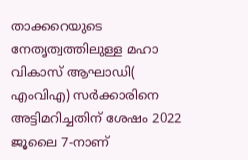താക്കറെയുടെ നേതൃത്വത്തിലുള്ള മഹാ വികാസ് ആഘാഡി( എംവിഎ) സർക്കാരിനെ അട്ടിമറിച്ചതിന് ശേഷം 2022 ജൂലൈ 7-നാണ്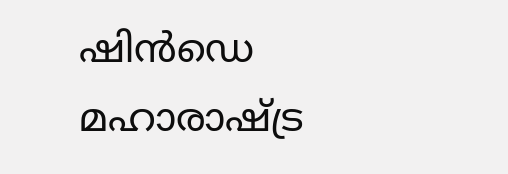ഷിൻഡെ മഹാരാഷ്ട്ര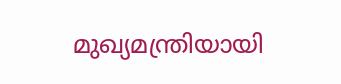മുഖ്യമന്ത്രിയായി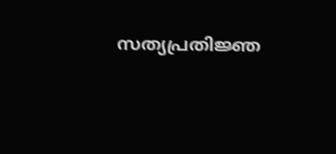സത്യപ്രതിജ്ഞ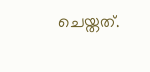ചെയ്തത്.